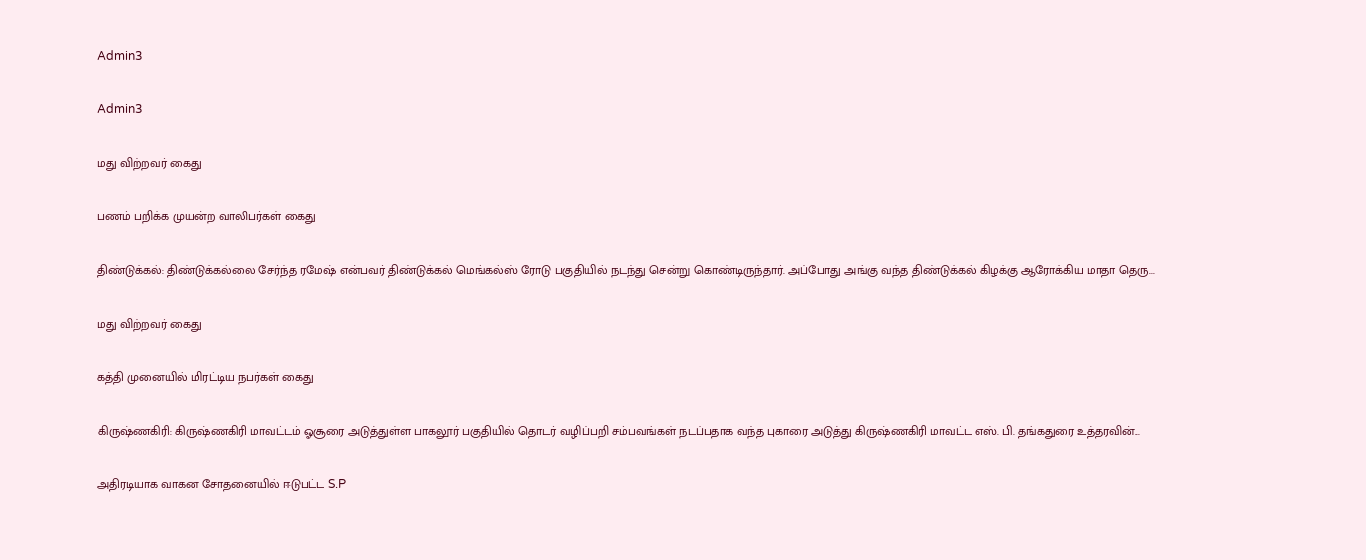Admin3

Admin3

மது விற்றவர் கைது

பணம் பறிக்க முயன்ற வாலிபர்கள் கைது

திண்டுக்கல்: திண்டுக்கல்லை சேர்ந்த ரமேஷ் என்பவர் திண்டுக்கல் மெங்கல்ஸ் ரோடு பகுதியில் நடந்து சென்று கொண்டிருந்தார். அப்போது அங்கு வந்த திண்டுக்கல் கிழக்கு ஆரோக்கிய மாதா தெரு...

மது விற்றவர் கைது

கத்தி முனையில் மிரட்டிய நபர்கள் கைது

கிருஷ்ணகிரி: கிருஷ்ணகிரி மாவட்டம் ஓசூரை அடுத்துள்ள பாகலூர் பகுதியில் தொடர் வழிப்பறி சம்பவங்கள் நடப்பதாக வந்த புகாரை அடுத்து கிருஷ்ணகிரி மாவட்ட எஸ். பி. தங்கதுரை உத்தரவின்...

அதிரடியாக வாகன சோதனையில் ஈடுபட்ட S.P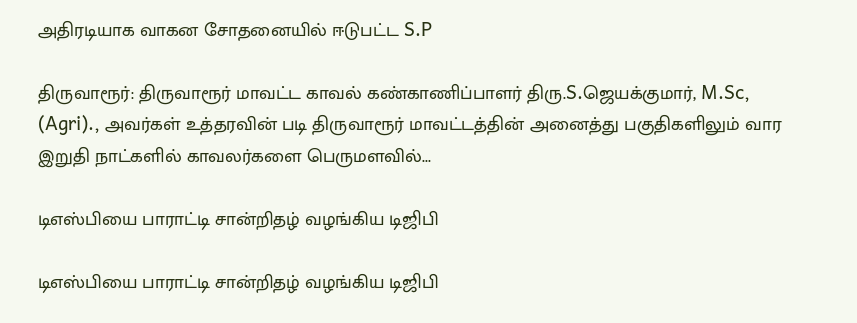அதிரடியாக வாகன சோதனையில் ஈடுபட்ட S.P

திருவாரூர்: திருவாரூர் மாவட்ட காவல் கண்காணிப்பாளர் திரு.S.ஜெயக்குமார், M.Sc, (Agri)., அவர்கள் உத்தரவின் படி திருவாரூர் மாவட்டத்தின் அனைத்து பகுதிகளிலும் வார இறுதி நாட்களில் காவலர்களை பெருமளவில்...

டிஎஸ்பியை பாராட்டி சான்றிதழ் வழங்கிய டிஜிபி

டிஎஸ்பியை பாராட்டி சான்றிதழ் வழங்கிய டிஜிபி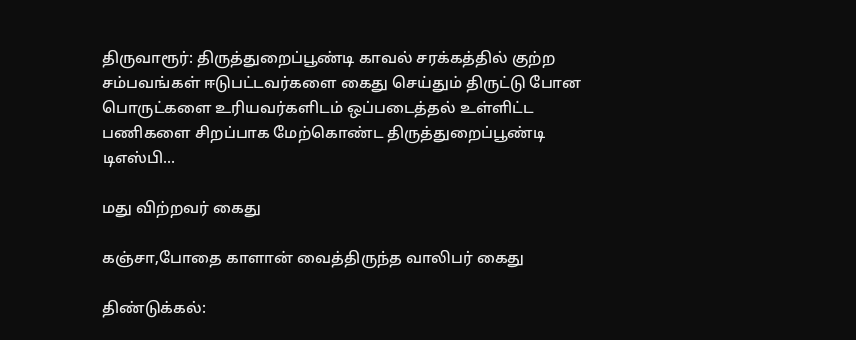திருவாரூர்: திருத்துறைப்பூண்டி காவல் சரக்கத்தில் குற்ற சம்பவங்கள் ஈடுபட்டவர்களை கைது செய்தும் திருட்டு போன பொருட்களை உரியவர்களிடம் ஒப்படைத்தல் உள்ளிட்ட பணிகளை சிறப்பாக மேற்கொண்ட திருத்துறைப்பூண்டி டிஎஸ்பி...

மது விற்றவர் கைது

கஞ்சா,போதை காளான் வைத்திருந்த வாலிபர் கைது

திண்டுக்கல்: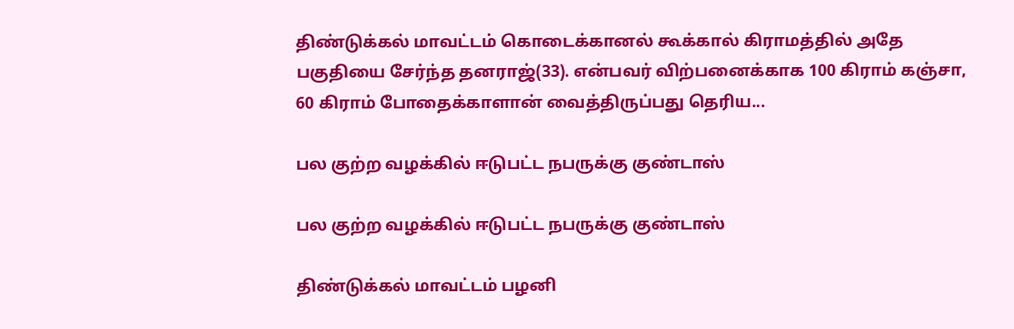திண்டுக்கல் மாவட்டம் கொடைக்கானல் கூக்கால் கிராமத்தில் அதே பகுதியை சேர்ந்த தனராஜ்(33). என்பவர் விற்பனைக்காக 100 கிராம் கஞ்சா, 60 கிராம் போதைக்காளான் வைத்திருப்பது தெரிய...

பல குற்ற வழக்கில் ஈடுபட்ட நபருக்கு குண்டாஸ்

பல குற்ற வழக்கில் ஈடுபட்ட நபருக்கு குண்டாஸ்

திண்டுக்கல் மாவட்டம் பழனி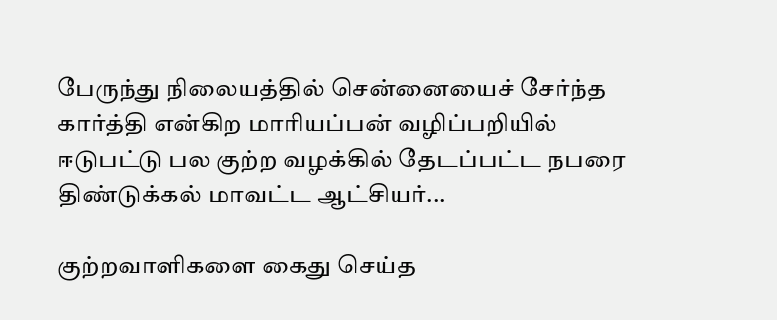பேருந்து நிலையத்தில் சென்னையைச் சேர்ந்த கார்த்தி என்கிற மாரியப்பன் வழிப்பறியில் ஈடுபட்டு பல குற்ற வழக்கில் தேடப்பட்ட நபரை திண்டுக்கல் மாவட்ட ஆட்சியர்...

குற்றவாளிகளை கைது செய்த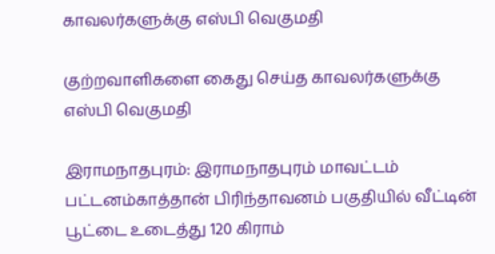காவலர்களுக்கு எஸ்பி வெகுமதி

குற்றவாளிகளை கைது செய்த காவலர்களுக்கு எஸ்பி வெகுமதி

இராமநாதபுரம்: இராமநாதபுரம் மாவட்டம் பட்டனம்காத்தான் பிரிந்தாவனம் பகுதியில் வீட்டின் பூட்டை உடைத்து 120 கிராம்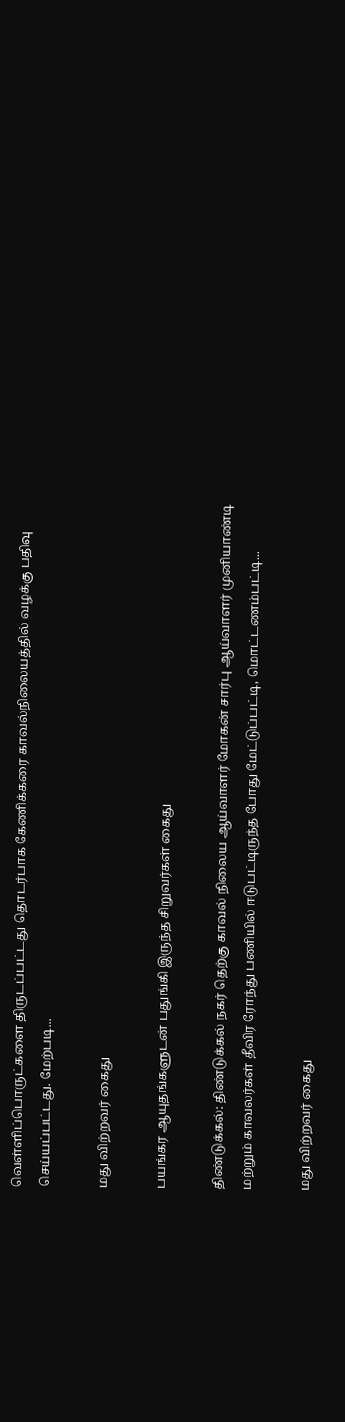வெள்ளிப்பொருட்களை திருடப்பட்டது தொடர்பாக கேணிக்கரை காவல்நிலையத்தில் வழக்கு பதிவு செய்யப்பட்டது. மேற்படி...

மது விற்றவர் கைது

பயங்கர ஆயுதங்களுடன் பதுங்கி இருந்த சிறுவர்கள் கைது

திண்டுக்கல்: திண்டுக்கல் நகர் தெற்கு காவல் நிலைய ஆய்வாளர் மோகன் சார்பு ஆய்வாளர் முனியாண்டி மற்றும் காவலர்கள் தீவிர ரோந்து பணியில் ஈடுபட்டிருந்த போது மேட்டுப்பட்டி, மொட்டணம்பட்டி...

மது விற்றவர் கைது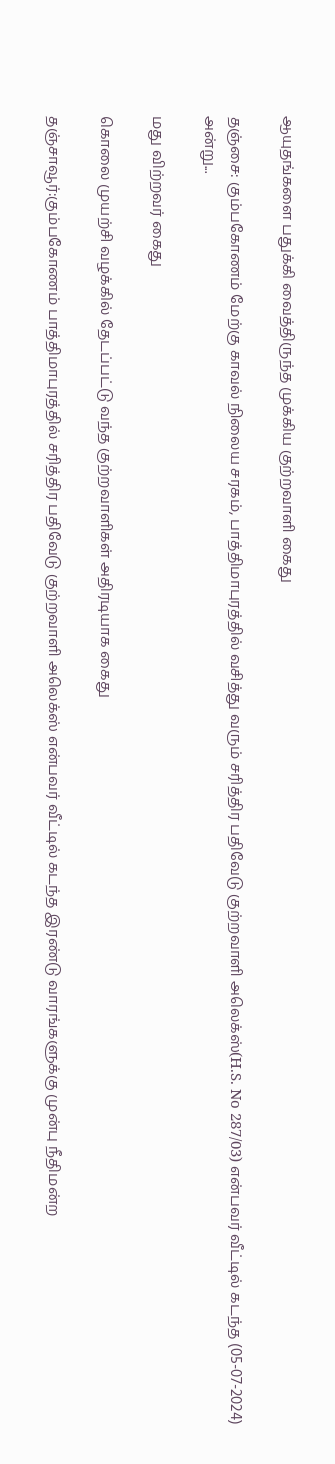ஆயுதங்களை பதுக்கி வைத்திருந்த முக்கிய குற்றவாளி கைது

தஞ்சை: கும்பகோணம் மேற்கு காவல் நிலைய சரகம், பாத்திமாபுரத்தில் வசித்து வரும் சரித்திர பதிவேடு குற்றவாளி அலெக்ஸ்(H.S. No 287/03) என்பவர் வீட்டில் கடந்த (05-07-2024) அன்று...

மது விற்றவர் கைது

கொலை முயற்சி வழக்கில் தேடப்பட்டு வந்த குற்றவாளிகள் அதிரடியாக கைது

தஞ்சாவூர்:கும்பகோணம் பாத்திமாபுரத்தில் சரித்திர பதிவேடு குற்றவாளி அலெக்ஸ் என்பவர் வீட்டில் கடந்த இரண்டு வாரங்களுக்கு முன்பு நீதிமன்ற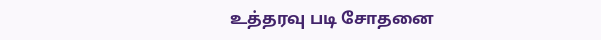உத்தரவு படி சோதனை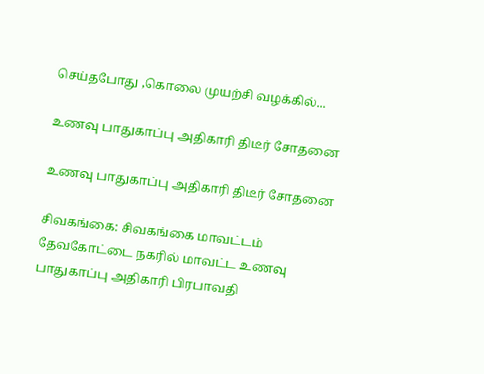செய்தபோது ,கொலை முயற்சி வழக்கில்...

உணவு பாதுகாப்பு அதிகாரி திடீர் சோதனை

உணவு பாதுகாப்பு அதிகாரி திடீர் சோதனை

சிவகங்கை: சிவகங்கை மாவட்டம் தேவகோட்டை நகரில் மாவட்ட உணவு பாதுகாப்பு அதிகாரி பிரபாவதி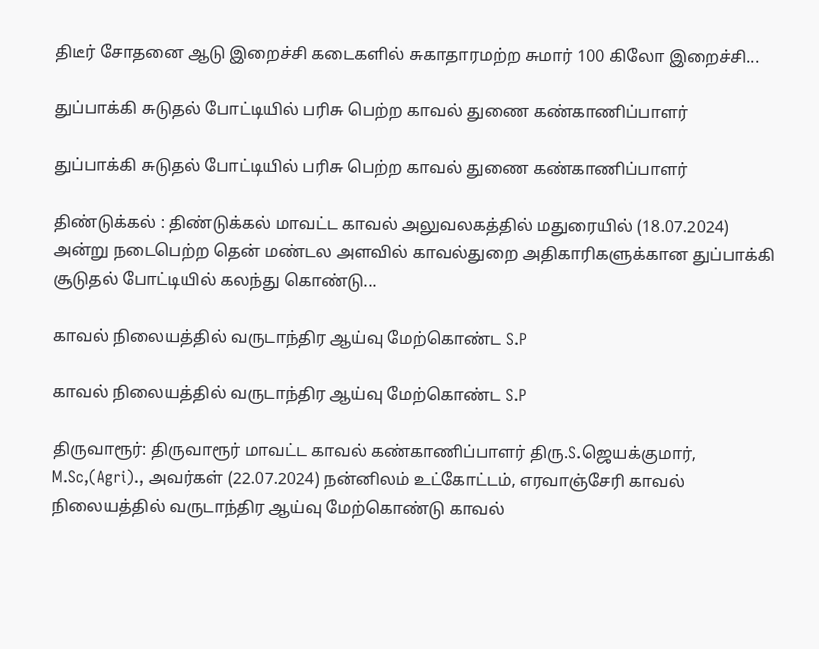திடீர் சோதனை ஆடு இறைச்சி கடைகளில் சுகாதாரமற்ற சுமார் 100 கிலோ இறைச்சி...

துப்பாக்கி சுடுதல் போட்டியில் பரிசு பெற்ற காவல் துணை கண்காணிப்பாளர்

துப்பாக்கி சுடுதல் போட்டியில் பரிசு பெற்ற காவல் துணை கண்காணிப்பாளர்

திண்டுக்கல் : திண்டுக்கல் மாவட்ட காவல் அலுவலகத்தில் மதுரையில் (18.07.2024) அன்று நடைபெற்ற தென் மண்டல அளவில் காவல்துறை அதிகாரிகளுக்கான துப்பாக்கி சூடுதல் போட்டியில் கலந்து கொண்டு...

காவல் நிலையத்தில் வருடாந்திர ஆய்வு மேற்கொண்ட S.P

காவல் நிலையத்தில் வருடாந்திர ஆய்வு மேற்கொண்ட S.P

திருவாரூர்: திருவாரூர் மாவட்ட காவல் கண்காணிப்பாளர் திரு.S.ஜெயக்குமார், M.Sc,(Agri)., அவர்கள் (22.07.2024) நன்னிலம் உட்கோட்டம், எரவாஞ்சேரி காவல் நிலையத்தில் வருடாந்திர ஆய்வு மேற்கொண்டு காவல்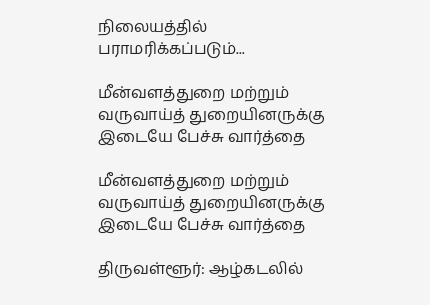நிலையத்தில் பராமரிக்கப்படும்...

மீன்வளத்துறை மற்றும் வருவாய்த் துறையினருக்கு இடையே பேச்சு வார்த்தை

மீன்வளத்துறை மற்றும் வருவாய்த் துறையினருக்கு இடையே பேச்சு வார்த்தை

திருவள்ளூர்: ஆழ்கடலில்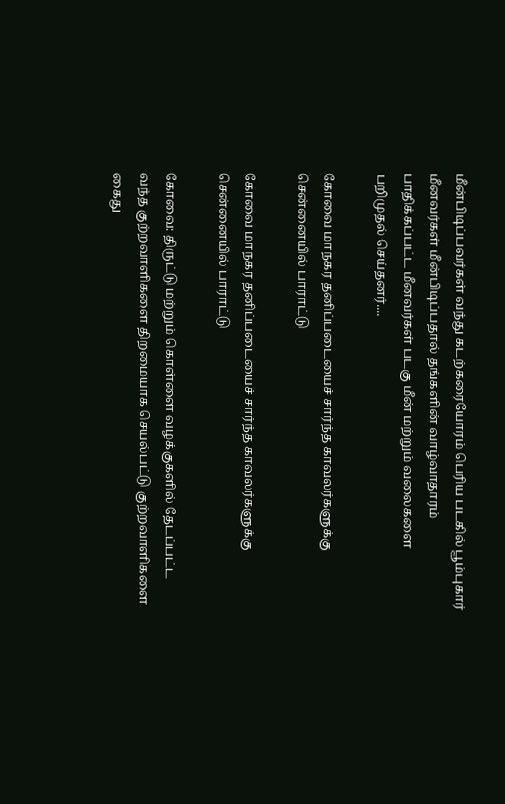மீன்பிடிப்பவர்கள் வந்து கடற்கரையோரம் பெரிய படகில் பூம்புகார் மீனவர்கள் மீன்பிடிப்பதால் தங்களின் வாழ்வாதாரம் பாதிக்கப்பட்ட மீனவர்கள் படகு மீன் மற்றும் வலைகளை பறிமுதல் செய்தனர்....

கோவை மாநகர தனிப்படையைச் சார்ந்த காவலர்களுக்கு சென்னையில் பாராட்டு

கோவை மாநகர தனிப்படையைச் சார்ந்த காவலர்களுக்கு சென்னையில் பாராட்டு

கோவை: திருட்டு மற்றும் கொள்ளை வழக்குகளில் தேடப்பட்ட வந்த குற்றவாளிகளை திறமையாக செயல்பட்டு குற்றவாளிகளை கைது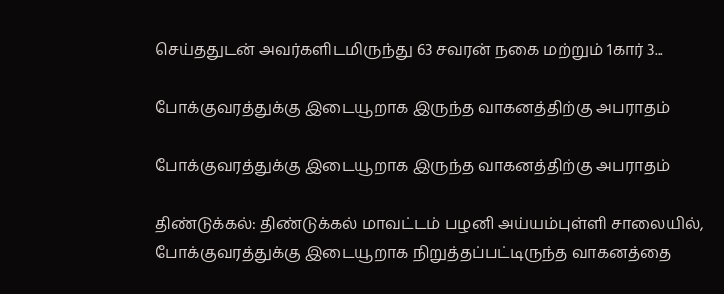செய்ததுடன் அவர்களிடமிருந்து 63 சவரன் நகை மற்றும் 1கார் 3...

போக்குவரத்துக்கு இடையூறாக இருந்த வாகனத்திற்கு அபராதம்

போக்குவரத்துக்கு இடையூறாக இருந்த வாகனத்திற்கு அபராதம்

திண்டுக்கல்: திண்டுக்கல் மாவட்டம் பழனி அய்யம்புள்ளி சாலையில், போக்குவரத்துக்கு இடையூறாக நிறுத்தப்பட்டிருந்த வாகனத்தை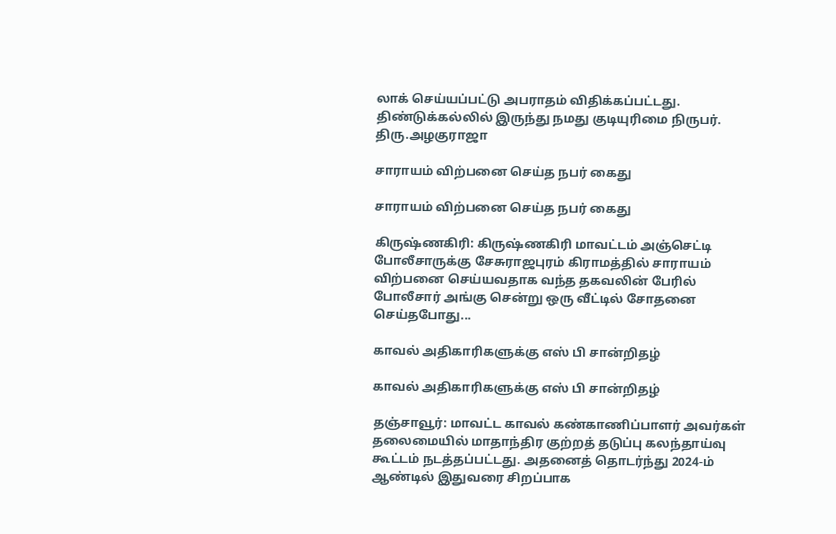லாக் செய்யப்பட்டு அபராதம் விதிக்கப்பட்டது. திண்டுக்கல்லில் இருந்து நமது குடியுரிமை நிருபர். திரு.அழகுராஜா

சாராயம் விற்பனை செய்த நபர் கைது

சாராயம் விற்பனை செய்த நபர் கைது

கிருஷ்ணகிரி: கிருஷ்ணகிரி மாவட்டம் அஞ்செட்டி போலீசாருக்கு சேசுராஜபுரம் கிராமத்தில் சாராயம் விற்பனை செய்யவதாக வந்த தகவலின் பேரில் போலீசார் அங்கு சென்று ஒரு வீட்டில் சோதனை செய்தபோது...

காவல் அதிகாரிகளுக்கு எஸ் பி சான்றிதழ்

காவல் அதிகாரிகளுக்கு எஸ் பி சான்றிதழ்

தஞ்சாவூர்: மாவட்ட காவல் கண்காணிப்பாளர் அவர்கள் தலைமையில் மாதாந்திர குற்றத் தடுப்பு கலந்தாய்வு கூட்டம் நடத்தப்பட்டது. அதனைத் தொடர்ந்து 2024-ம் ஆண்டில் இதுவரை சிறப்பாக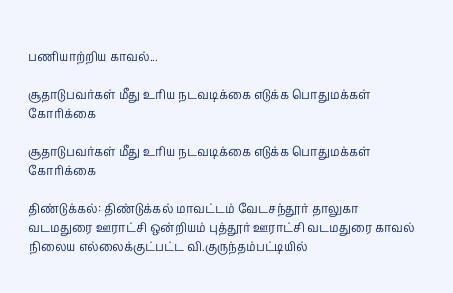பணியாற்றிய காவல்...

சூதாடுபவர்கள் மீது உரிய நடவடிக்கை எடுக்க பொதுமக்கள் கோரிக்கை

சூதாடுபவர்கள் மீது உரிய நடவடிக்கை எடுக்க பொதுமக்கள் கோரிக்கை

திண்டுக்கல்: திண்டுக்கல் மாவட்டம் வேடசந்தூர் தாலுகா வடமதுரை ஊராட்சி ஒன்றியம் புத்தூர் ஊராட்சி வடமதுரை காவல் நிலைய எல்லைக்குட்பட்ட வி.குருந்தம்பட்டியில்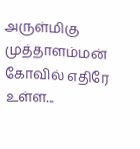அருள்மிகு முத்தாளம்மன் கோவில் எதிரே உள்ள...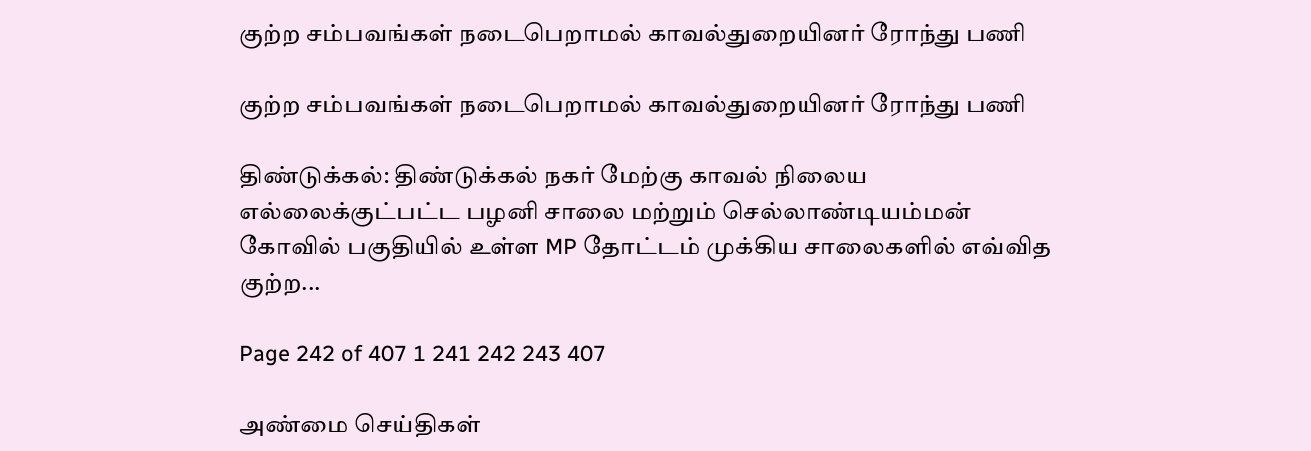குற்ற சம்பவங்கள் நடைபெறாமல் காவல்துறையினர் ரோந்து பணி

குற்ற சம்பவங்கள் நடைபெறாமல் காவல்துறையினர் ரோந்து பணி

திண்டுக்கல்: திண்டுக்கல் நகர் மேற்கு காவல் நிலைய எல்லைக்குட்பட்ட பழனி சாலை மற்றும் செல்லாண்டியம்மன் கோவில் பகுதியில் உள்ள MP தோட்டம் முக்கிய சாலைகளில் எவ்வித குற்ற...

Page 242 of 407 1 241 242 243 407

அண்மை செய்திகள்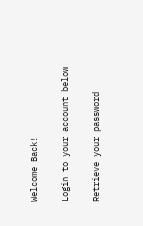Welcome Back!

Login to your account below

Retrieve your password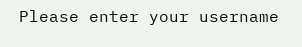Please enter your username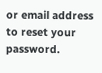or email address to reset your password.